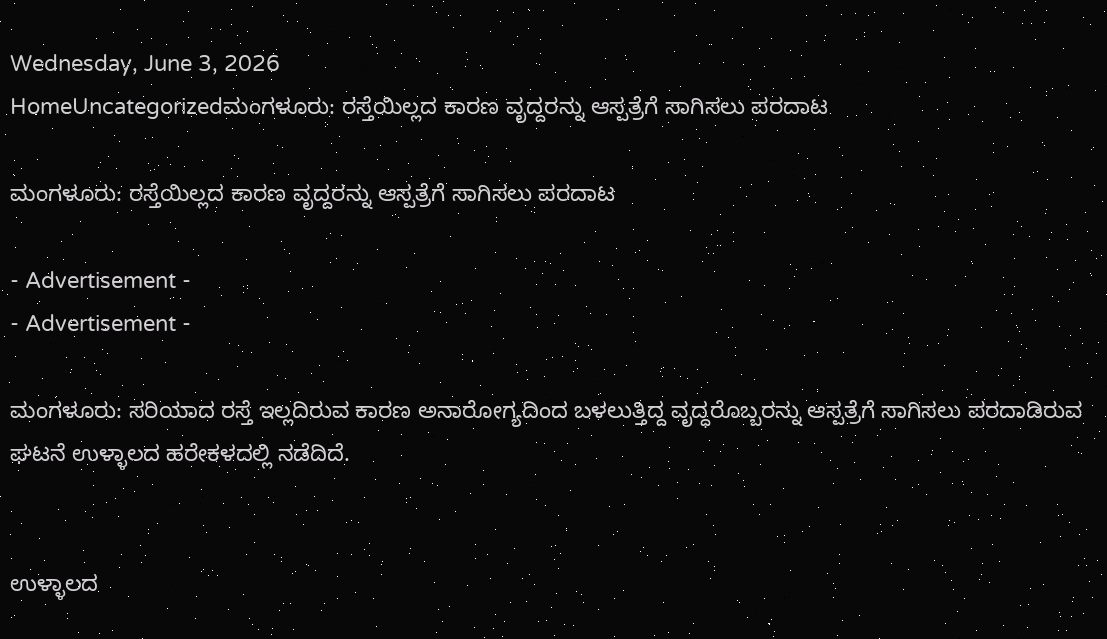Wednesday, June 3, 2026
HomeUncategorizedಮಂಗಳೂರು: ರಸ್ತೆಯಿಲ್ಲದ ಕಾರಣ ವೃದ್ದರನ್ನು ಆಸ್ಪತ್ರೆಗೆ ಸಾಗಿಸಲು ಪರದಾಟ

ಮಂಗಳೂರು: ರಸ್ತೆಯಿಲ್ಲದ ಕಾರಣ ವೃದ್ದರನ್ನು ಆಸ್ಪತ್ರೆಗೆ ಸಾಗಿಸಲು ಪರದಾಟ

- Advertisement -
- Advertisement -

ಮಂಗಳೂರು: ಸರಿಯಾದ ರಸ್ತೆ ಇಲ್ಲದಿರುವ ಕಾರಣ ಅನಾರೋಗ್ಯದಿಂದ ಬಳಲುತ್ತಿದ್ದ ವೃದ್ಧರೊಬ್ಬರನ್ನು ಆಸ್ಪತ್ರೆಗೆ ಸಾಗಿಸಲು ಪರದಾಡಿರುವ ಘಟನೆ ಉಳ್ಳಾಲದ ಹರೇಕಳದಲ್ಲಿ ನಡೆದಿದೆ.


ಉಳ್ಳಾಲದ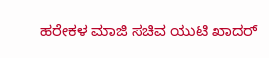ಹರೇಕಳ ಮಾಜಿ ಸಚಿವ ಯುಟಿ ಖಾದರ್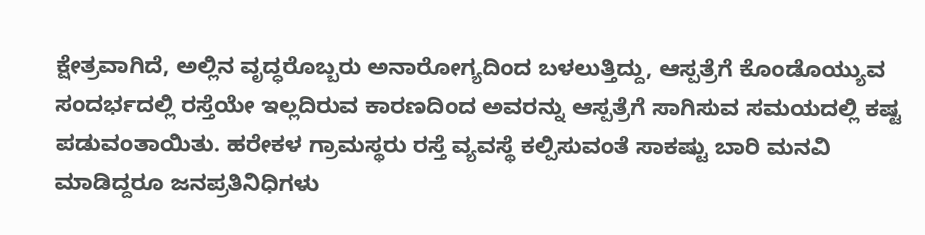ಕ್ಷೇತ್ರವಾಗಿದೆ, ಅಲ್ಲಿನ ವೃದ್ಧರೊಬ್ಬರು ಅನಾರೋಗ್ಯದಿಂದ ಬಳಲುತ್ತಿದ್ದು, ಆಸ್ಪತ್ರೆಗೆ ಕೊಂಡೊಯ್ಯುವ ಸಂದರ್ಭದಲ್ಲಿ ರಸ್ತೆಯೇ ಇಲ್ಲದಿರುವ ಕಾರಣದಿಂದ ಅವರನ್ನು ಆಸ್ಪತ್ರೆಗೆ ಸಾಗಿಸುವ ಸಮಯದಲ್ಲಿ ಕಷ್ಟ ಪಡುವಂತಾಯಿತು. ಹರೇಕಳ ಗ್ರಾಮಸ್ಥರು ರಸ್ತೆ ವ್ಯವಸ್ಥೆ ಕಲ್ಪಿಸುವಂತೆ ಸಾಕಷ್ಟು ಬಾರಿ ಮನವಿ ಮಾಡಿದ್ದರೂ ಜನಪ್ರತಿನಿಧಿಗಳು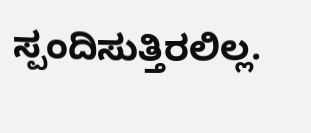ಸ್ಪಂದಿಸುತ್ತಿರಲಿಲ್ಲ.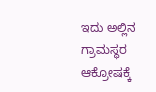ಇದು ಅಲ್ಲಿನ ಗ್ರಾಮಸ್ಥರ ಆಕ್ರೋಷಕ್ಕೆ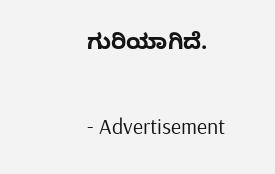ಗುರಿಯಾಗಿದೆ.


- Advertisement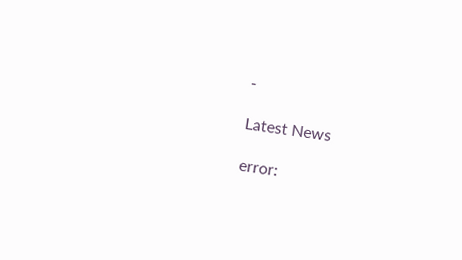-

Latest News

error: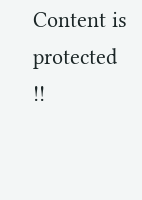Content is protected !!